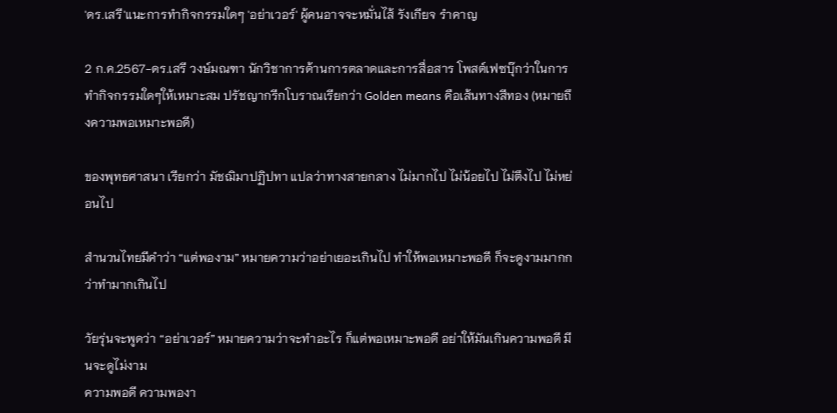'ดร.เสรี'แนะการทำกิจกรรมใดๆ 'อย่าเวอร์' ผู้คนอาจจะหมั่นไส้ รังเกียจ รำคาญ

2 ก.ค.2567-ดร.เสรี วงษ์มณฑา นักวิชาการด้านการตลาดและการสื่อสาร โพสต์เฟซบุ๊กว่าในการทำกิจกรรมใดๆให้เหมาะสม ปรัชญากรีกโบราณเรียกว่า Golden means คือเส้นทางสีทอง (หมายถึงความพอเหมาะพอดี)

ของพุทธศาสนา เรียกว่า มัชฌิมาปฏิปทา แปลว่าทางสายกลาง ไม่มากไป ไม่น้อยไป ไม่ตึงไป ไม่หย่อนไป

สำนวนไทยมีคำว่า “แต่พองาม” หมายความว่าอย่าเยอะเกินไป ทำให้พอเหมาะพอดี ก็จะดูงามมากกว่าทำมากเกินไป

วัยรุ่นจะพูดว่า “อย่าเวอร์” หมายความว่าจะทำอะไร ก็แต่พอเหมาะพอดี อย่าให้มันเกินความพอดี มีนจะดูไม่งาม
ความพอดี ความพองา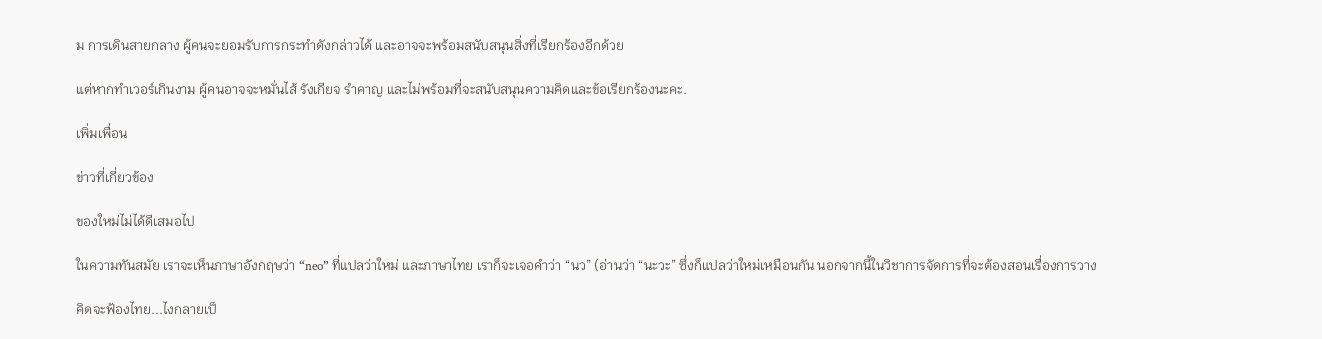ม การเดินสายกลาง ผู้คนจะยอมรับการกระทำดังกล่าวได้ และอาจจะพร้อมสนับสนุนสิ่งที่เรียกร้องอีกด้วย

แต่หากทำเวอร์เกินงาม ผู้คนอาจจะหมั่นไส้ รังเกียจ รำคาญ และไม่พร้อมที่จะสนับสนุนความคิดและข้อเรียกร้องนะคะ.

เพิ่มเพื่อน

ข่าวที่เกี่ยวข้อง

ของใหม่ไม่ได้ดีเสมอไป

ในความทันสมัย เราจะเห็นภาษาอังกฤษว่า “neo” ที่แปลว่าใหม่ และภาษาไทย เราก็จะเจอคำว่า “นว” (อ่านว่า “นะวะ” ซึ่งก็แปลว่าใหม่เหมือนกัน นอกจากนี้ในวิชาการจัดการที่จะต้องสอนเรื่องการวาง

คิดจะฟ้องไทย...ไงกลายเป็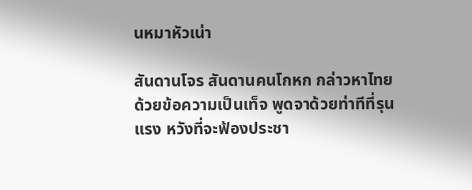นหมาหัวเน่า

สันดานโจร สันดานคนโกหก กล่าวหาไทยด้วยข้อความเป็นเท็จ พูดจาด้วยท่าทีที่รุนแรง หวังที่จะฟ้องประชา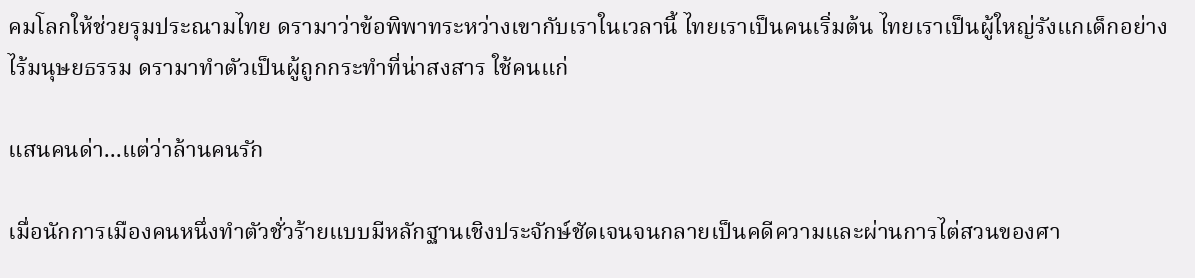คมโลกให้ช่วยรุมประณามไทย ดรามาว่าข้อพิพาทระหว่างเขากับเราในเวลานี้ ไทยเราเป็นคนเริ่มต้น ไทยเราเป็นผู้ใหญ่รังแกเด็กอย่างไร้มนุษยธรรม ดรามาทำตัวเป็นผู้ถูกกระทำที่น่าสงสาร ใช้คนแก่

แสนคนด่า...แต่ว่าล้านคนรัก

เมื่อนักการเมืองคนหนึ่งทำตัวชั่วร้ายแบบมีหลักฐานเชิงประจักษ์ชัดเจนจนกลายเป็นคดีความและผ่านการไต่สวนของศา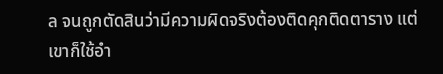ล จนถูกตัดสินว่ามีความผิดจริงต้องติดคุกติดตาราง แต่เขาก็ใช้อำ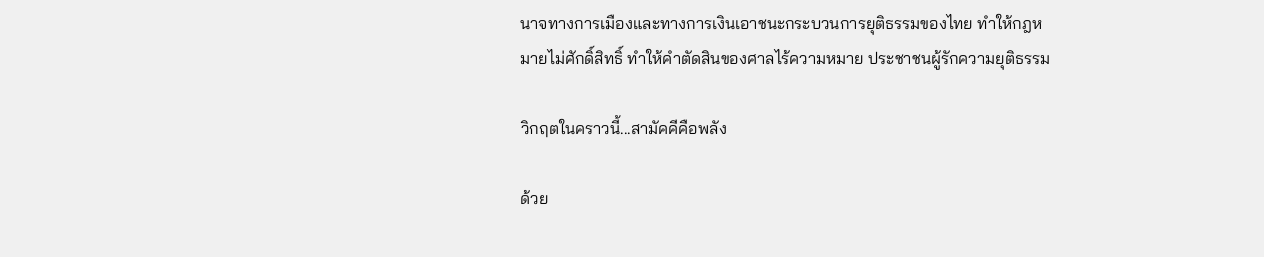นาจทางการเมืองและทางการเงินเอาชนะกระบวนการยุติธรรมของไทย ทำให้กฎหมายไม่ศักดิ์สิทธิ์ ทำให้คำตัดสินของศาลไร้ความหมาย ประชาชนผู้รักความยุติธรรม

วิกฤตในคราวนี้...สามัคคีคือพลัง

ด้วย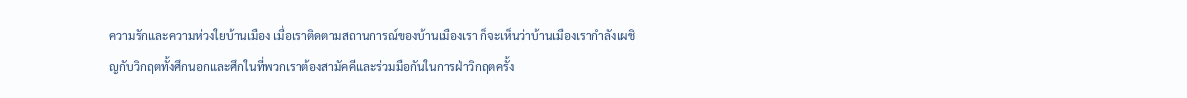ความรักและความห่วงใยบ้านเมือง เมื่อเราติดตามสถานการณ์ของบ้านเมืองเรา ก็จะเห็นว่าบ้านเมืองเรากำลังเผชิญกับวิกฤตทั้งศึกนอกและศึกในที่พวกเราต้องสามัคคีและร่วมมือกันในการฝ่าวิกฤตครั้ง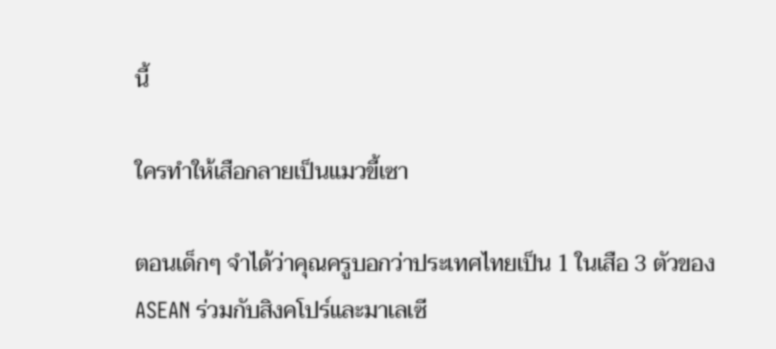นี้

ใครทำให้เสือกลายเป็นแมวขี้เซา

ตอนเด็กๆ จำได้ว่าคุณครูบอกว่าประเทศไทยเป็น 1 ในเสือ 3 ตัวของ ASEAN ร่วมกับสิงคโปร์และมาเลเซี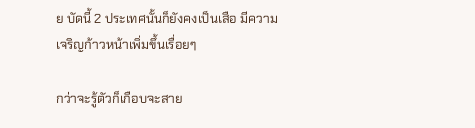ย บัดนี้ 2 ประเทศนั้นก็ยังคงเป็นเสือ มีความเจริญก้าวหน้าเพิ่มขึ้นเรื่อยๆ

กว่าจะรู้ตัวก็เกือบจะสาย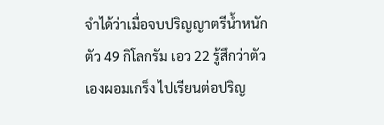จำได้ว่าเมื่อจบปริญญาตรีน้ำหนักตัว 49 กิโลกรัม เอว 22 รู้สึกว่าตัวเองผอมเกร็ง ไปเรียนต่อปริญ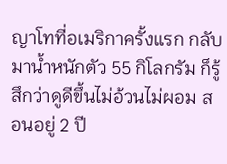ญาโทที่อเมริกาครั้งแรก กลับมาน้ำหนักตัว 55 กิโลกรัม ก็รู้สึกว่าดูดีขึ้นไม่อ้วนไม่ผอม สอนอยู่ 2 ปี